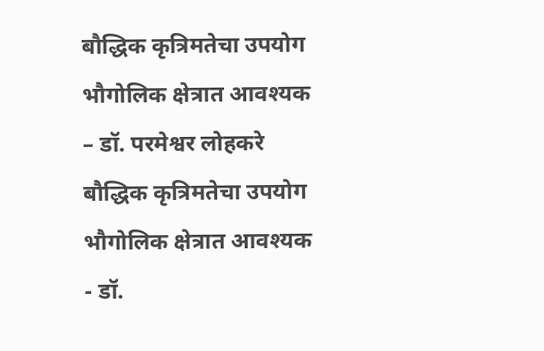बौद्धिक कृत्रिमतेचा उपयोग भौगोलिक क्षेत्रात आवश्यक – डॉ. परमेश्वर लोहकरे
बौद्धिक कृत्रिमतेचा उपयोग भौगोलिक क्षेत्रात आवश्यक - डॉ.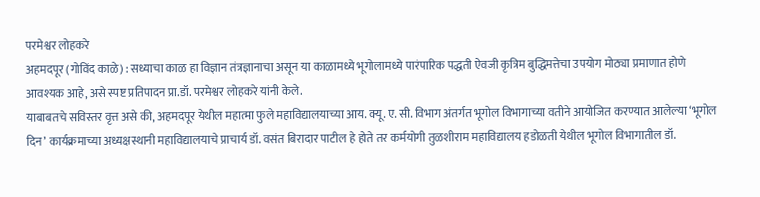परमेश्वर लोहकरे
अहमदपूर (गोविंद काळे) : सध्याचा काळ हा विज्ञान तंत्रज्ञानाचा असून या काळामध्ये भूगोलामध्ये पारंपारिक पद्धती ऐवजी कृत्रिम बुद्धिमत्तेचा उपयोग मोठ्या प्रमाणात होणे आवश्यक आहे, असे स्पष्ट प्रतिपादन प्रा.डॉ. परमेश्वर लोहकरे यांनी केले.
याबाबतचे सविस्तर वृत्त असे की, अहमदपूर येथील महात्मा फुले महाविद्यालयाच्या आय. क्यू. ए. सी. विभाग अंतर्गत भूगोल विभागाच्या वतीने आयोजित करण्यात आलेल्या ‘भूगोल दिन’ कार्यक्रमाच्या अध्यक्षस्थानी महाविद्यालयाचे प्राचार्य डॉ. वसंत बिरादार पाटील हे होते तर कर्मयोगी तुळशीराम महाविद्यालय हडोळती येथील भूगोल विभागातील डॉ.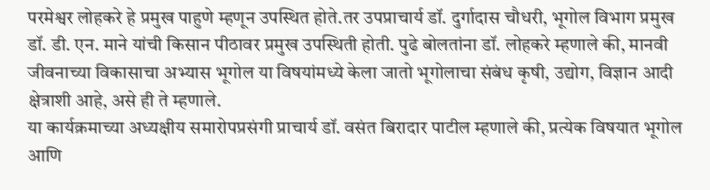परमेश्वर लोहकरे हे प्रमुख पाहुणे म्हणून उपस्थित होते.तर उपप्राचार्य डॉ. दुर्गादास चौधरी, भूगोल विभाग प्रमुख डॉ. डी. एन. माने यांची किसान पीठावर प्रमुख उपस्थिती होती. पुढे बोलतांना डॉ. लोहकरे म्हणाले की, मानवी जीवनाच्या विकासाचा अभ्यास भूगोल या विषयांमध्ये केला जातो भूगोलाचा संबंध कृषी, उद्योग, विज्ञान आदी क्षेत्राशी आहे, असे ही ते म्हणाले.
या कार्यक्रमाच्या अध्यक्षीय समारोपप्रसंगी प्राचार्य डॉ. वसंत बिरादार पाटील म्हणाले की, प्रत्येक विषयात भूगोल आणि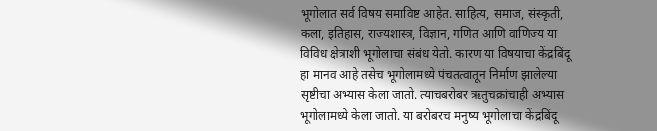भूगोलात सर्व विषय समाविष्ट आहेत. साहित्य, समाज, संस्कृती, कला, इतिहास, राज्यशास्त्र, विज्ञान, गणित आणि वाणिज्य या विविध क्षेत्राशी भूगोलाचा संबंध येतो. कारण या विषयाचा केंद्रबिंदू हा मानव आहे तसेच भूगोलामध्ये पंचतत्वातून निर्माण झालेल्या सृष्टीचा अभ्यास केला जातो. त्याचबरोबर ऋतुचक्रांचाही अभ्यास भूगोलामध्ये केला जातो. या बरोबरच मनुष्य भूगोलाचा केंद्रबिंदू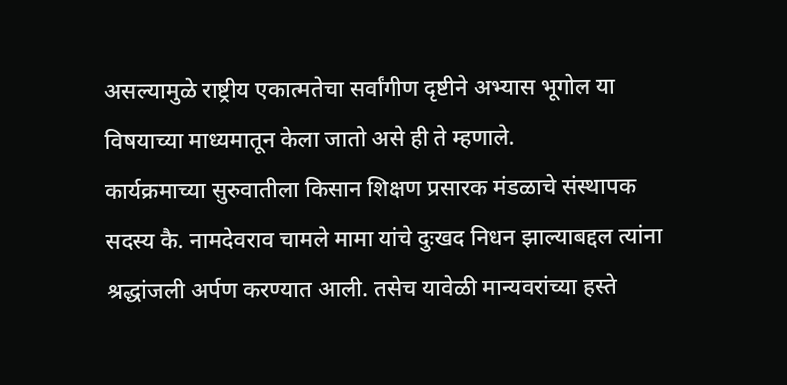असल्यामुळे राष्ट्रीय एकात्मतेचा सर्वांगीण दृष्टीने अभ्यास भूगोल या विषयाच्या माध्यमातून केला जातो असे ही ते म्हणाले.
कार्यक्रमाच्या सुरुवातीला किसान शिक्षण प्रसारक मंडळाचे संस्थापक सदस्य कै. नामदेवराव चामले मामा यांचे दुःखद निधन झाल्याबद्दल त्यांना श्रद्धांजली अर्पण करण्यात आली. तसेच यावेळी मान्यवरांच्या हस्ते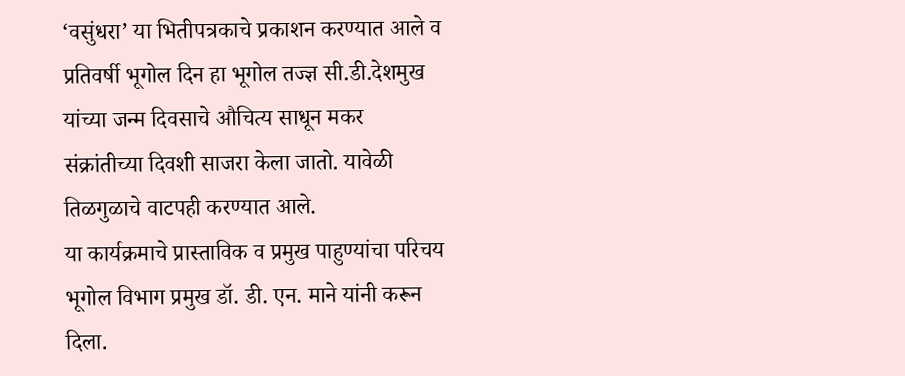‘वसुंधरा’ या भितीपत्रकाचे प्रकाशन करण्यात आले व प्रतिवर्षी भूगोल दिन हा भूगोल तज्ज्ञ सी.डी.देशमुख यांच्या जन्म दिवसाचे औचित्य साधून मकर संक्रांतीच्या दिवशी साजरा केला जातो. यावेळी तिळगुळाचे वाटपही करण्यात आले.
या कार्यक्रमाचे प्रास्ताविक व प्रमुख पाहुण्यांचा परिचय भूगोल विभाग प्रमुख डॉ. डी. एन. माने यांनी करून दिला.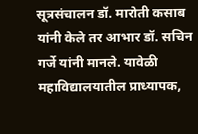सूत्रसंचालन डॉ. मारोती कसाब यांनी केले तर आभार डॉ. सचिन गर्जे यांनी मानले. यावेळी महाविद्यालयातील प्राध्यापक,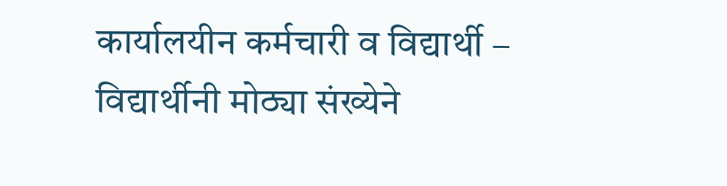कार्यालयीन कर्मचारी व विद्यार्थी – विद्यार्थीनी मोठ्या संख्येने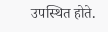उपस्थित होते.